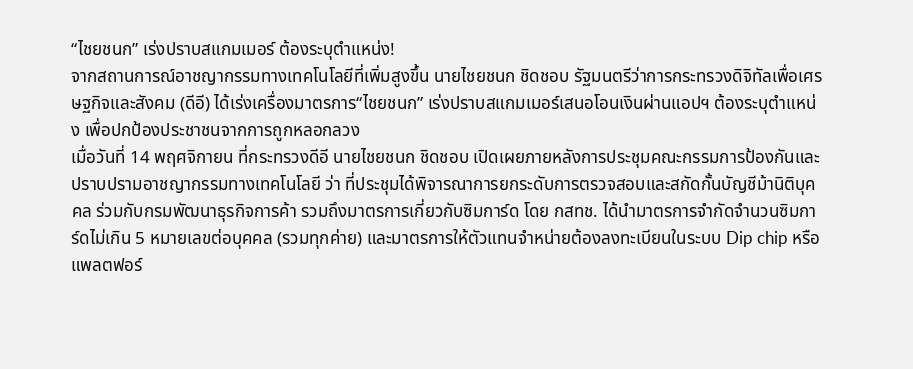“ไชยชนก” เร่งปราบสแกมเมอร์ ต้องระบุตำแหน่ง!
จากสถานการณ์อาชญากรรมทางเทคโนโลยีที่เพิ่มสูงขึ้น นายไชยชนก ชิดชอบ รัฐมนตรีว่าการกระทรวงดิจิทัลเพื่อเศรษฐกิจและสังคม (ดีอี) ได้เร่งเครื่องมาตรการ“ไชยชนก” เร่งปราบสแกมเมอร์เสนอโอนเงินผ่านแอปฯ ต้องระบุตำแหน่ง เพื่อปกป้องประชาชนจากการถูกหลอกลวง
เมื่อวันที่ 14 พฤศจิกายน ที่กระทรวงดีอี นายไชยชนก ชิดชอบ เปิดเผยภายหลังการประชุมคณะกรรมการป้องกันและปราบปรามอาชญากรรมทางเทคโนโลยี ว่า ที่ประชุมได้พิจารณาการยกระดับการตรวจสอบและสกัดกั้นบัญชีม้านิติบุคคล ร่วมกับกรมพัฒนาธุรกิจการค้า รวมถึงมาตรการเกี่ยวกับซิมการ์ด โดย กสทช. ได้นำมาตรการจำกัดจำนวนซิมการ์ดไม่เกิน 5 หมายเลขต่อบุคคล (รวมทุกค่าย) และมาตรการให้ตัวแทนจำหน่ายต้องลงทะเบียนในระบบ Dip chip หรือแพลตฟอร์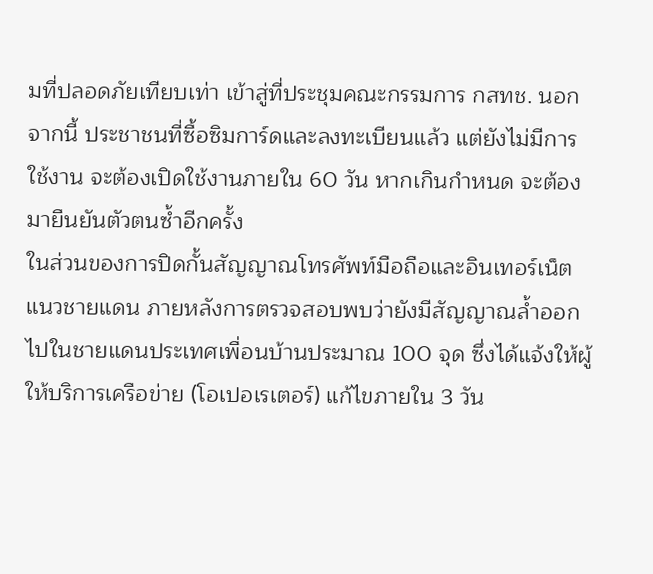มที่ปลอดภัยเทียบเท่า เข้าสู่ที่ประชุมคณะกรรมการ กสทช. นอกจากนี้ ประชาชนที่ซื้อซิมการ์ดและลงทะเบียนแล้ว แต่ยังไม่มีการใช้งาน จะต้องเปิดใช้งานภายใน 60 วัน หากเกินกำหนด จะต้องมายืนยันตัวตนซ้ำอีกครั้ง
ในส่วนของการปิดกั้นสัญญาณโทรศัพท์มือถือและอินเทอร์เน็ตแนวชายแดน ภายหลังการตรวจสอบพบว่ายังมีสัญญาณล้ำออกไปในชายแดนประเทศเพื่อนบ้านประมาณ 100 จุด ซึ่งได้แจ้งให้ผู้ให้บริการเครือข่าย (โอเปอเรเตอร์) แก้ไขภายใน 3 วัน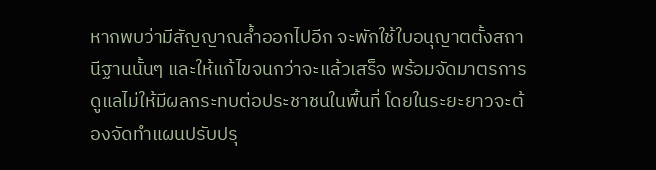หากพบว่ามีสัญญาณล้ำออกไปอีก จะพักใช้ใบอนุญาตตั้งสถานีฐานนั้นๆ และให้แก้ไขจนกว่าจะแล้วเสร็จ พร้อมจัดมาตรการดูแลไม่ให้มีผลกระทบต่อประชาชนในพื้นที่ โดยในระยะยาวจะต้องจัดทำแผนปรับปรุ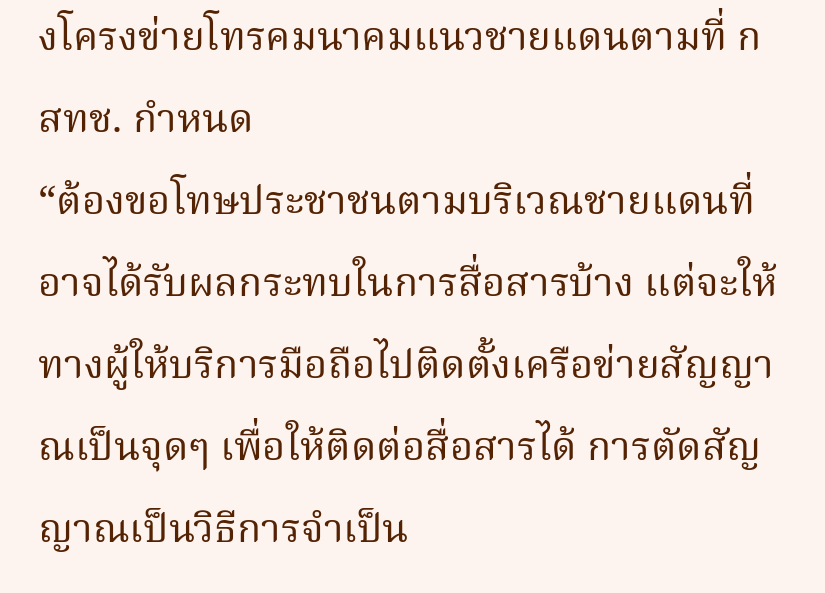งโครงข่ายโทรคมนาคมแนวชายแดนตามที่ กสทช. กำหนด
“ต้องขอโทษประชาชนตามบริเวณชายแดนที่อาจได้รับผลกระทบในการสื่อสารบ้าง แต่จะให้ทางผู้ให้บริการมือถือไปติดตั้งเครือข่ายสัญญาณเป็นจุดๆ เพื่อให้ติดต่อสื่อสารได้ การตัดสัญญาณเป็นวิธีการจำเป็น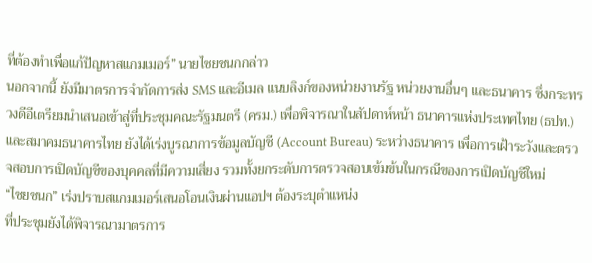ที่ต้องทำเพื่อแก้ปัญหาสแกมเมอร์” นายไชยชนกกล่าว
นอกจากนี้ ยังมีมาตรการจำกัดการส่ง SMS และอีเมล แนบลิงก์ของหน่วยงานรัฐ หน่วยงานอื่นๆ และธนาคาร ซึ่งกระทรวงดีอีเตรียมนำเสนอเข้าสู่ที่ประชุมคณะรัฐมนตรี (ครม.) เพื่อพิจารณาในสัปดาห์หน้า ธนาคารแห่งประเทศไทย (ธปท.) และสมาคมธนาคารไทย ยังได้เร่งบูรณาการข้อมูลบัญชี (Account Bureau) ระหว่างธนาคาร เพื่อการเฝ้าระวังและตรวจสอบการเปิดบัญชีของบุคคลที่มีความเสี่ยง รวมทั้งยกระดับการตรวจสอบเข้มข้นในกรณีของการเปิดบัญชีใหม่
“ไชยชนก” เร่งปราบสแกมเมอร์เสนอโอนเงินผ่านแอปฯ ต้องระบุตำแหน่ง
ที่ประชุมยังได้พิจารณามาตรการ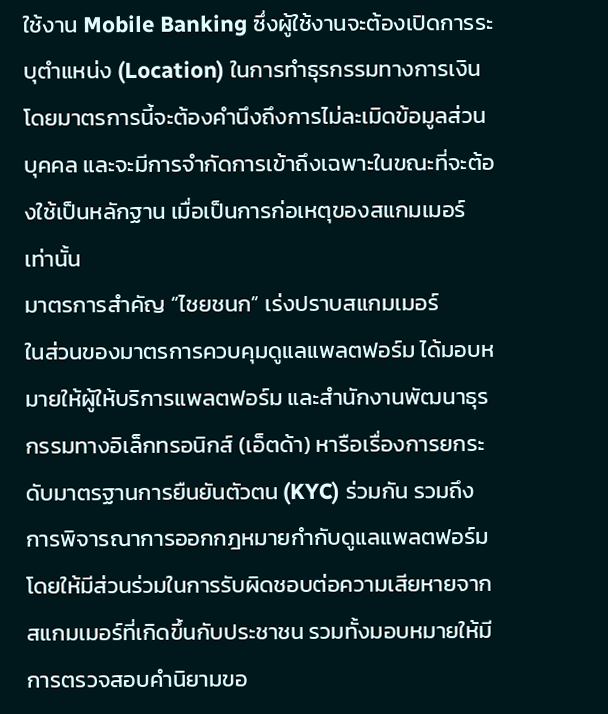ใช้งาน Mobile Banking ซึ่งผู้ใช้งานจะต้องเปิดการระบุตำแหน่ง (Location) ในการทำธุรกรรมทางการเงิน โดยมาตรการนี้จะต้องคำนึงถึงการไม่ละเมิดข้อมูลส่วนบุคคล และจะมีการจำกัดการเข้าถึงเฉพาะในขณะที่จะต้องใช้เป็นหลักฐาน เมื่อเป็นการก่อเหตุของสแกมเมอร์เท่านั้น
มาตรการสำคัญ “ไชยชนก” เร่งปราบสแกมเมอร์
ในส่วนของมาตรการควบคุมดูแลแพลตฟอร์ม ได้มอบหมายให้ผู้ให้บริการแพลตฟอร์ม และสำนักงานพัฒนาธุรกรรมทางอิเล็กทรอนิกส์ (เอ็ตด้า) หารือเรื่องการยกระดับมาตรฐานการยืนยันตัวตน (KYC) ร่วมกัน รวมถึงการพิจารณาการออกกฎหมายกำกับดูแลแพลตฟอร์ม โดยให้มีส่วนร่วมในการรับผิดชอบต่อความเสียหายจากสแกมเมอร์ที่เกิดขึ้นกับประชาชน รวมทั้งมอบหมายให้มีการตรวจสอบคำนิยามขอ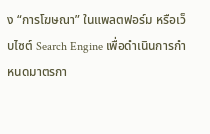ง “การโฆษณา” ในแพลตฟอร์ม หรือเว็บไซต์ Search Engine เพื่อดำเนินการกำหนดมาตรกา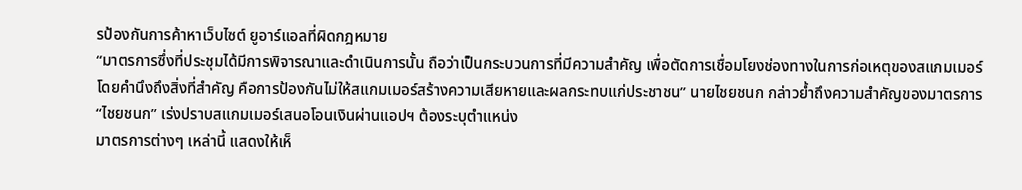รป้องกันการค้าหาเว็บไซต์ ยูอาร์แอลที่ผิดกฎหมาย
“มาตรการซึ่งที่ประชุมได้มีการพิจารณาและดำเนินการนั้น ถือว่าเป็นกระบวนการที่มีความสำคัญ เพื่อตัดการเชื่อมโยงช่องทางในการก่อเหตุของสแกมเมอร์ โดยคำนึงถึงสิ่งที่สำคัญ คือการป้องกันไม่ให้สแกมเมอร์สร้างความเสียหายและผลกระทบแก่ประชาชน” นายไชยชนก กล่าวย้ำถึงความสำคัญของมาตรการ“ไชยชนก” เร่งปราบสแกมเมอร์เสนอโอนเงินผ่านแอปฯ ต้องระบุตำแหน่ง
มาตรการต่างๆ เหล่านี้ แสดงให้เห็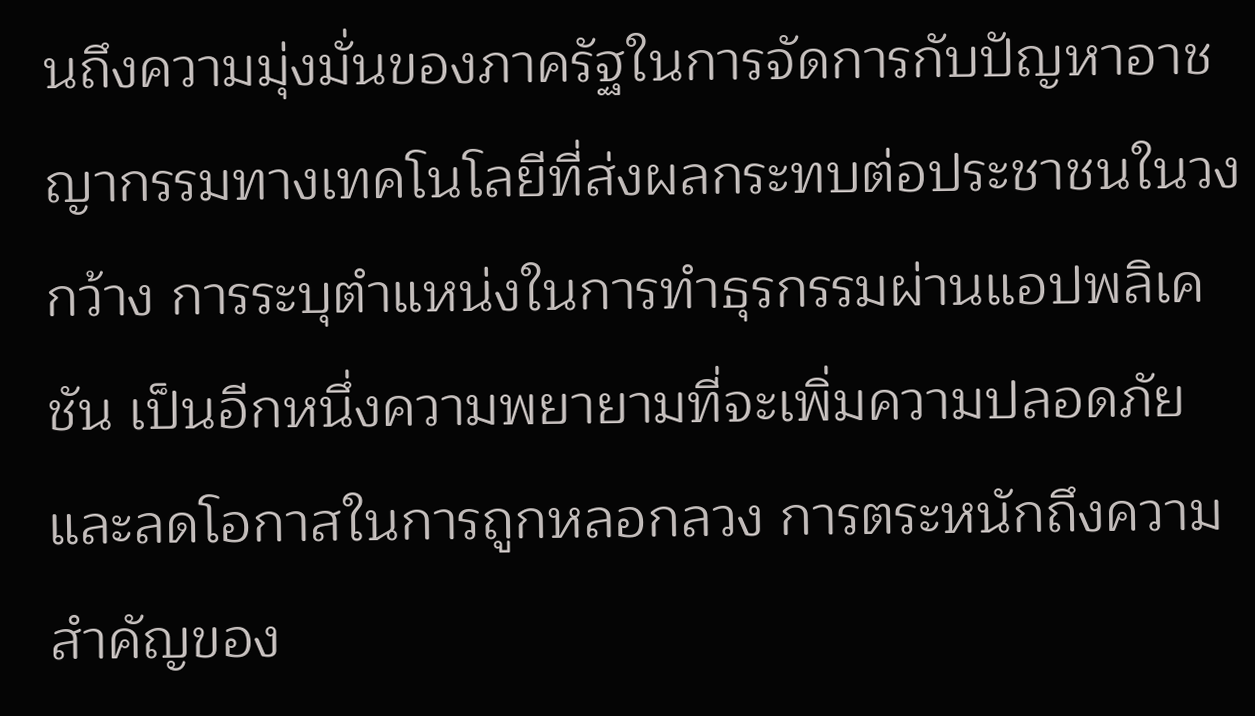นถึงความมุ่งมั่นของภาครัฐในการจัดการกับปัญหาอาชญากรรมทางเทคโนโลยีที่ส่งผลกระทบต่อประชาชนในวงกว้าง การระบุตำแหน่งในการทำธุรกรรมผ่านแอปพลิเคชัน เป็นอีกหนึ่งความพยายามที่จะเพิ่มความปลอดภัยและลดโอกาสในการถูกหลอกลวง การตระหนักถึงความสำคัญของ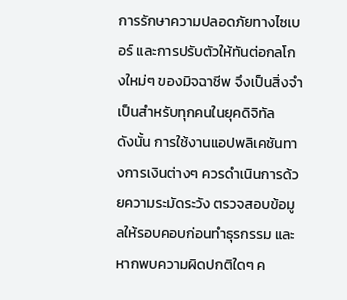การรักษาความปลอดภัยทางไซเบอร์ และการปรับตัวให้ทันต่อกลโกงใหม่ๆ ของมิจฉาชีพ จึงเป็นสิ่งจำเป็นสำหรับทุกคนในยุคดิจิทัล
ดังนั้น การใช้งานแอปพลิเคชันทางการเงินต่างๆ ควรดำเนินการด้วยความระมัดระวัง ตรวจสอบข้อมูลให้รอบคอบก่อนทำธุรกรรม และหากพบความผิดปกติใดๆ ค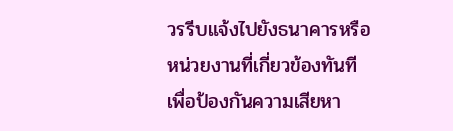วรรีบแจ้งไปยังธนาคารหรือหน่วยงานที่เกี่ยวข้องทันที เพื่อป้องกันความเสียหา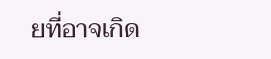ยที่อาจเกิด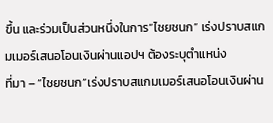ขึ้น และร่วมเป็นส่วนหนึ่งในการ“ไชยชนก” เร่งปราบสแกมเมอร์เสนอโอนเงินผ่านแอปฯ ต้องระบุตำแหน่ง
ที่มา – “ไชยชนก”เร่งปราบสแกมเมอร์เสนอโอนเงินผ่าน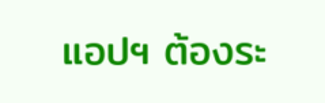แอปฯ ต้องระ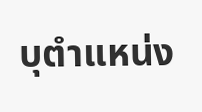บุตำแหน่ง